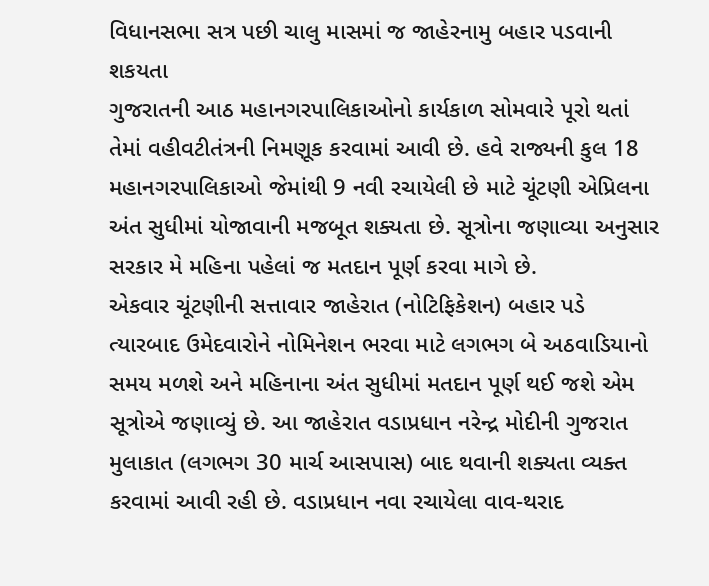વિધાનસભા સત્ર પછી ચાલુ માસમાં જ જાહેરનામુ બહાર પડવાની શકયતા
ગુજરાતની આઠ મહાનગરપાલિકાઓનો કાર્યકાળ સોમવારે પૂરો થતાં તેમાં વહીવટીતંત્રની નિમણૂક કરવામાં આવી છે. હવે રાજ્યની કુલ 18 મહાનગરપાલિકાઓ જેમાંથી 9 નવી રચાયેલી છે માટે ચૂંટણી એપ્રિલના અંત સુધીમાં યોજાવાની મજબૂત શક્યતા છે. સૂત્રોના જણાવ્યા અનુસાર સરકાર મે મહિના પહેલાં જ મતદાન પૂર્ણ કરવા માગે છે.
એકવાર ચૂંટણીની સત્તાવાર જાહેરાત (નોટિફિકેશન) બહાર પડે ત્યારબાદ ઉમેદવારોને નોમિનેશન ભરવા માટે લગભગ બે અઠવાડિયાનો સમય મળશે અને મહિનાના અંત સુધીમાં મતદાન પૂર્ણ થઈ જશે એમ સૂત્રોએ જણાવ્યું છે. આ જાહેરાત વડાપ્રધાન નરેન્દ્ર મોદીની ગુજરાત મુલાકાત (લગભગ 30 માર્ચ આસપાસ) બાદ થવાની શક્યતા વ્યક્ત કરવામાં આવી રહી છે. વડાપ્રધાન નવા રચાયેલા વાવ-થરાદ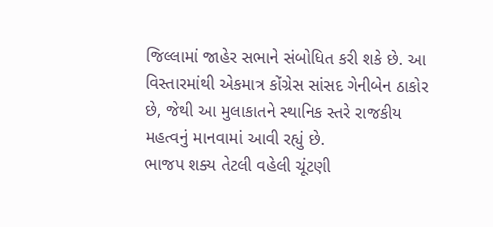જિલ્લામાં જાહેર સભાને સંબોધિત કરી શકે છે. આ વિસ્તારમાંથી એકમાત્ર કોંગ્રેસ સાંસદ ગેનીબેન ઠાકોર છે, જેથી આ મુલાકાતને સ્થાનિક સ્તરે રાજકીય મહત્વનું માનવામાં આવી રહ્યું છે.
ભાજપ શક્ય તેટલી વહેલી ચૂંટણી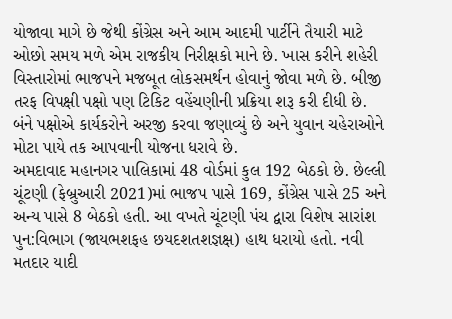યોજાવા માગે છે જેથી કોંગ્રેસ અને આમ આદમી પાર્ટીને તૈયારી માટે ઓછો સમય મળે એમ રાજકીય નિરીક્ષકો માને છે. ખાસ કરીને શહેરી વિસ્તારોમાં ભાજપને મજબૂત લોકસમર્થન હોવાનું જોવા મળે છે. બીજી તરફ વિપક્ષી પક્ષો પણ ટિકિટ વહેંચણીની પ્રક્રિયા શરૂ કરી દીધી છે. બંને પક્ષોએ કાર્યકરોને અરજી કરવા જણાવ્યું છે અને યુવાન ચહેરાઓને મોટા પાયે તક આપવાની યોજના ધરાવે છે.
અમદાવાદ મહાનગર પાલિકામાં 48 વોર્ડમાં કુલ 192 બેઠકો છે. છેલ્લી ચૂંટણી (ફેબ્રુઆરી 2021)માં ભાજપ પાસે 169, કોંગ્રેસ પાસે 25 અને અન્ય પાસે 8 બેઠકો હતી. આ વખતે ચૂંટણી પંચ દ્વારા વિશેષ સારાંશ પુન:વિભાગ (જાયભશફહ છયદશતશજ્ઞક્ષ) હાથ ધરાયો હતો. નવી મતદાર યાદી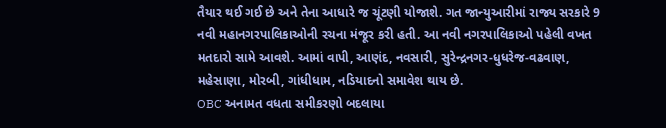તૈયાર થઈ ગઈ છે અને તેના આધારે જ ચૂંટણી યોજાશે. ગત જાન્યુઆરીમાં રાજ્ય સરકારે 9 નવી મહાનગરપાલિકાઓની રચના મંજૂર કરી હતી. આ નવી નગરપાલિકાઓ પહેલી વખત મતદારો સામે આવશે. આમાં વાપી, આણંદ, નવસારી, સુરેન્દ્રનગર-ધુધરેજ-વઢવાણ, મહેસાણા, મોરબી, ગાંધીધામ, નડિયાદનો સમાવેશ થાય છે.
OBC અનામત વધતા સમીકરણો બદલાયા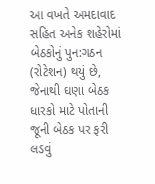આ વખતે અમદાવાદ સહિત અનેક શહેરોમાં બેઠકોનું પુન:ગઠન (રોટેશન) થયું છે, જેનાથી ઘણા બેઠક ધારકો માટે પોતાની જૂની બેઠક પર ફરી લડવું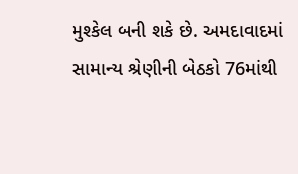મુશ્કેલ બની શકે છે. અમદાવાદમાં સામાન્ય શ્રેણીની બેઠકો 76માંથી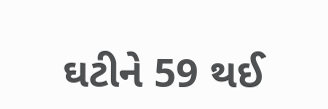ઘટીને 59 થઈ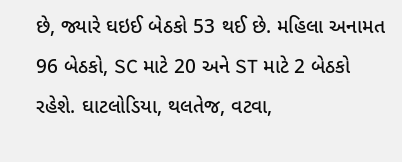છે, જ્યારે ઘઇઈ બેઠકો 53 થઈ છે. મહિલા અનામત 96 બેઠકો, SC માટે 20 અને ST માટે 2 બેઠકો રહેશે. ઘાટલોડિયા, થલતેજ, વટવા,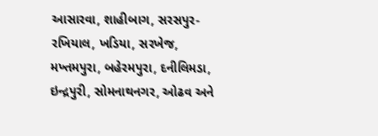આસારવા, શાહીબાગ, સરસપુર-રખિયાલ, ખડિયા, સરખેજ, મખ્તમપુરા, બહેરમપુરા, દનીલિમડા, ઇન્દ્રપુરી, સોમનાથનગર, ઓઢવ અને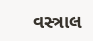વસ્ત્રાલ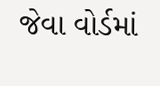જેવા વોર્ડમાં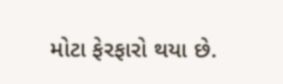મોટા ફેરફારો થયા છે.